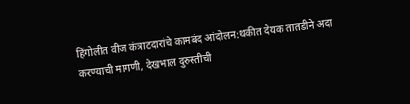हिंगोलीत वीज कंत्राटदारांचे कामबंद आंदोलन:थकीत देयक तातडीने अदा करण्याची मागणी, देखभाल दुरुस्तीची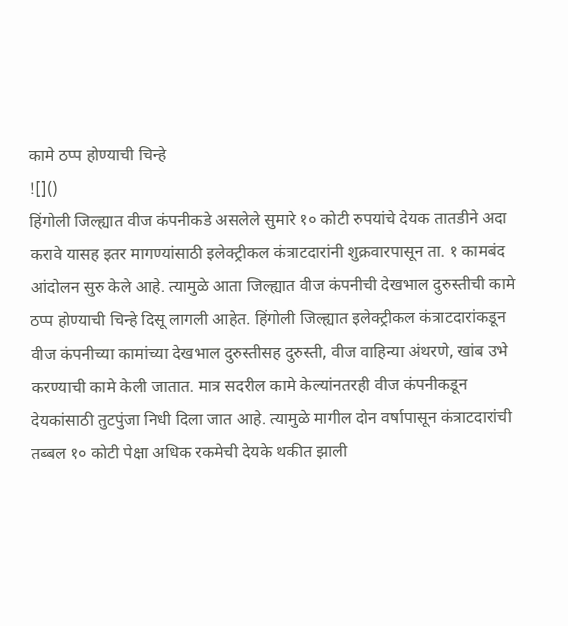कामे ठप्प होण्याची चिन्हे
![]()
हिंगोली जिल्ह्यात वीज कंपनीकडे असलेले सुमारे १० कोटी रुपयांचे देयक तातडीने अदा करावे यासह इतर मागण्यांसाठी इलेक्ट्रीकल कंत्राटदारांनी शुक्रवारपासून ता. १ कामबंद आंदोलन सुरु केले आहे. त्यामुळे आता जिल्ह्यात वीज कंपनीची देखभाल दुरुस्तीची कामे ठप्प होण्याची चिन्हे दिसू लागली आहेत. हिंगोली जिल्ह्यात इलेक्ट्रीकल कंत्राटदारांकडून वीज कंपनीच्या कामांच्या देखभाल दुरुस्तीसह दुरुस्ती, वीज वाहिन्या अंथरणे, खांब उभे करण्याची कामे केली जातात. मात्र सदरील कामे केल्यांनतरही वीज कंपनीकडून देयकांसाठी तुटपुंजा निधी दिला जात आहे. त्यामुळे मागील दोन वर्षापासून कंत्राटदारांची तब्बल १० कोटी पेक्षा अधिक रकमेची देयके थकीत झाली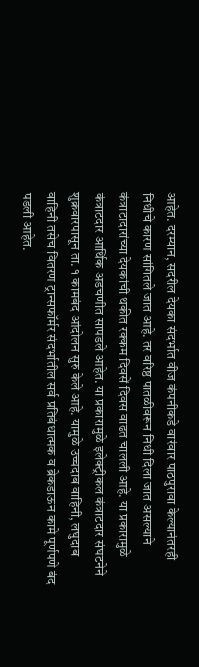आहेत. दरम्यान, सदरील देयका संदर्भात वीज कंपनीकडे वारंवार पाठपुरावा केल्यानंतरही निधीचे कारण सांगितले जात आहे. तर वरिष्ठ पातळीवरून निधी दिला जात असल्याने कंत्राटादारांच्या देयकांची थकीत रक्कम दिवसें दिवस वाढत चालली आहे. या प्रकारामुळे कंत्राटदार आर्थिक अडचणीत सापडले आहेत. या प्रकारामुळे इलेक्ट्रीकल कंत्राटदार संघटनेने शुक्रवारपासून ता. १ कामबंद आंदोलन सुरु केले आहे. यामुळे उच्चदाब वाहिनी, लघुदाब वाहिनी तसेच वितरण ट्रान्सफॉर्मर संदर्भातील सर्व प्रतिबंधात्मक व ब्रेकडाऊन कामे पूर्णपणे बंद पडली आहेत.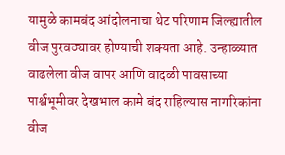यामुळे कामबंद आंदोलनाचा थेट परिणाम जिल्ह्यातील वीज पुरवठ्यावर होण्याची शक्यता आहे. उन्हाळ्यात वाढलेला वीज वापर आणि वादळी पावसाच्या पार्श्वभूमीवर देखभाल कामे बंद राहिल्यास नागरिकांना वीज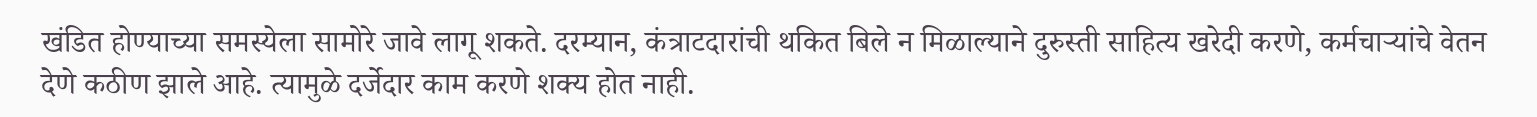खंडित होण्याच्या समस्येला सामोरे जावे लागू शकते. दरम्यान, कंत्राटदारांची थकित बिले न मिळाल्याने दुरुस्ती साहित्य खरेदी करणे, कर्मचाऱ्यांचे वेतन देणे कठीण झाले आहे. त्यामुळे दर्जेदार काम करणे शक्य होत नाही.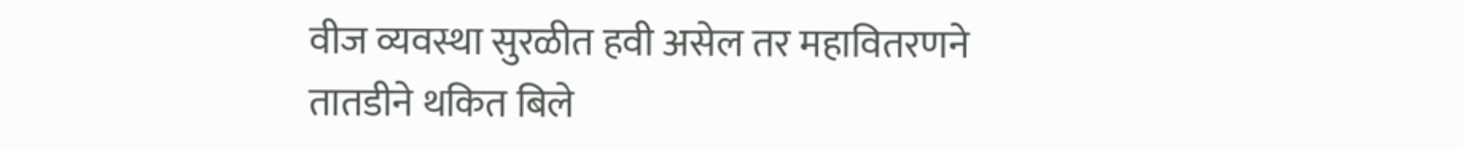वीज व्यवस्था सुरळीत हवी असेल तर महावितरणने तातडीने थकित बिले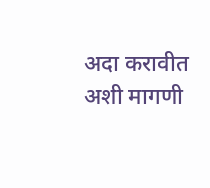अदा करावीत अशी मागणी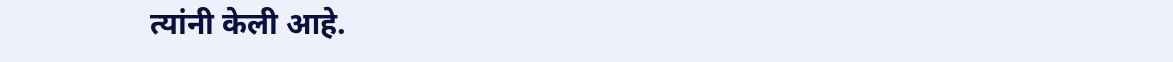त्यांनी केली आहे.